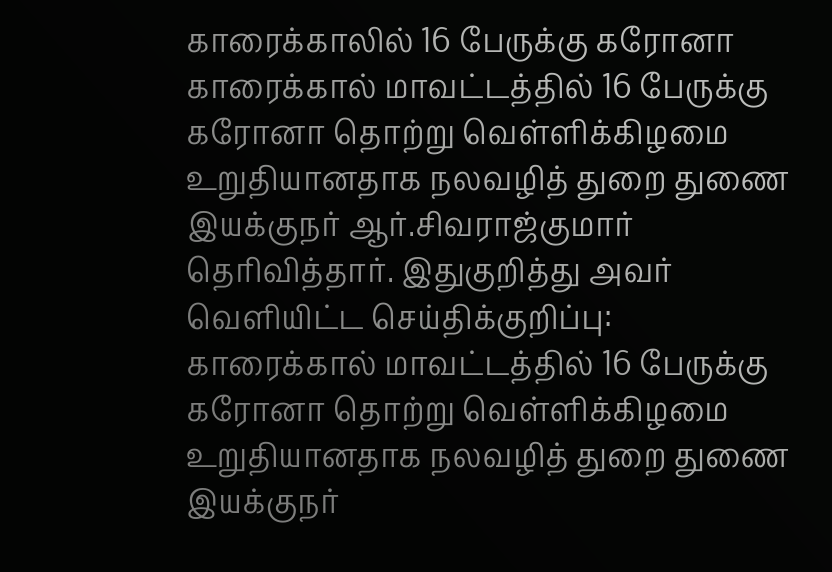காரைக்காலில் 16 பேருக்கு கரோனா
காரைக்கால் மாவட்டத்தில் 16 பேருக்கு கரோனா தொற்று வெள்ளிக்கிழமை உறுதியானதாக நலவழித் துறை துணை இயக்குநர் ஆர்.சிவராஜ்குமார் தெரிவித்தார். இதுகுறித்து அவர் வெளியிட்ட செய்திக்குறிப்பு:
காரைக்கால் மாவட்டத்தில் 16 பேருக்கு கரோனா தொற்று வெள்ளிக்கிழமை உறுதியானதாக நலவழித் துறை துணை இயக்குநர்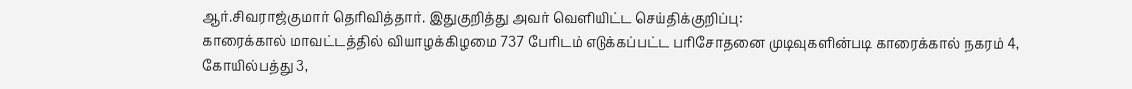ஆர்.சிவராஜ்குமார் தெரிவித்தார். இதுகுறித்து அவர் வெளியிட்ட செய்திக்குறிப்பு:
காரைக்கால் மாவட்டத்தில் வியாழக்கிழமை 737 பேரிடம் எடுக்கப்பட்ட பரிசோதனை முடிவுகளின்படி காரைக்கால் நகரம் 4, கோயில்பத்து 3,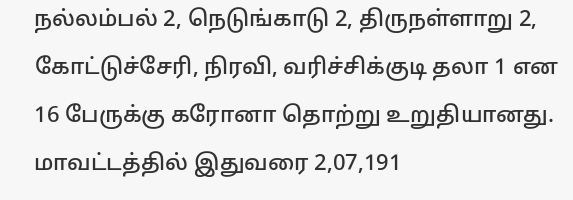நல்லம்பல் 2, நெடுங்காடு 2, திருநள்ளாறு 2, கோட்டுச்சேரி, நிரவி, வரிச்சிக்குடி தலா 1 என 16 பேருக்கு கரோனா தொற்று உறுதியானது.
மாவட்டத்தில் இதுவரை 2,07,191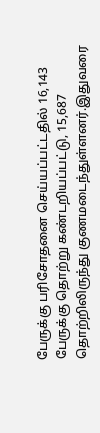பேருக்கு பரிசோதனை செய்யப்பட்டதில் 16,143 பேருக்கு தொற்று கண்டறியப்பட்டு, 15,687 தொற்றிலிருந்து குணமடைந்துள்ளனர்.இதுவரை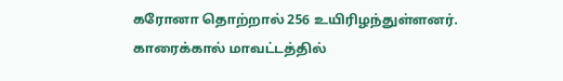கரோனா தொற்றால் 256 உயிரிழந்துள்ளனர்.
காரைக்கால் மாவட்டத்தில்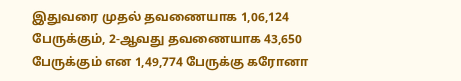இதுவரை முதல் தவணையாக 1,06,124 பேருக்கும், 2-ஆவது தவணையாக 43,650 பேருக்கும் என 1,49,774 பேருக்கு கரோனா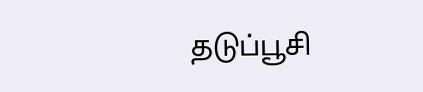தடுப்பூசி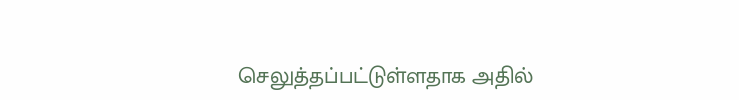செலுத்தப்பட்டுள்ளதாக அதில்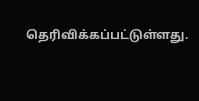தெரிவிக்கப்பட்டுள்ளது.